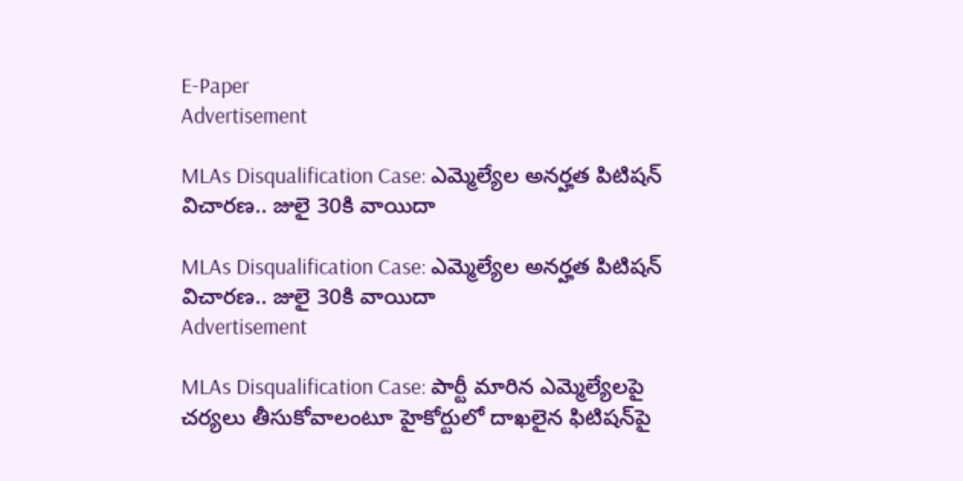E-Paper
Advertisement

MLAs Disqualification Case: ఎమ్మెల్యేల అనర్హత పిటిషన్ విచారణ.. జులై 30కి వాయిదా

MLAs Disqualification Case: ఎమ్మెల్యేల అనర్హత పిటిషన్ విచారణ.. జులై 30కి వాయిదా
Advertisement

MLAs Disqualification Case: పార్టీ మారిన ఎమ్మెల్యేలపై చర్యలు తీసుకోవాలంటూ హైకోర్టులో దాఖలైన ఫిటిషన్‌పై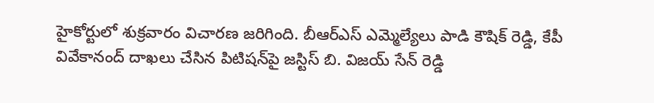హైకోర్టులో శుక్రవారం విచారణ జరిగింది. బీఆర్‌ఎస్ ఎమ్మెల్యేలు పాడి కౌషిక్ రెడ్డి, కేపీ వివేకానంద్ దాఖలు చేసిన పిటిషన్‌పై జస్టిస్ బి. విజయ్ సేన్ రెడ్డి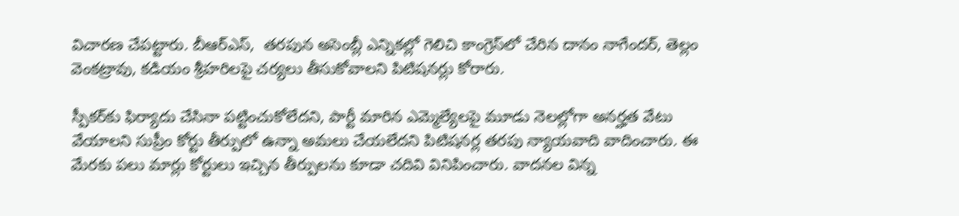విచారణ చేపట్టారు. బీఆర్‌ఎస్,  తరపున అసెంబ్లీ ఎన్నికల్లో గెలిచి కాంగ్రెస్‌లో చేరిన దానం నాగేందర్, తెల్లం వెంకట్రావు, కడియం శ్రీహరిలపై చర్యలు తీసుకోవాలని పిటిషనర్లు కోరారు.

స్పీకర్‌కు ఫిర్యాదు చేసినా పట్టించుకోలేదని, పార్టీ మారిన ఎమ్మెల్యేలపై మూడు నెలల్లోగా అనర్హత వేటు వేయాలని సుప్రీం కోర్టు తీర్పులో ఉన్నా అమలు చేయలేదని పిటిషనర్ల తరపు న్యాయవాది వాదించారు. ఈ మేరకు పలు మార్లు కోర్టులు ఇచ్చిన తీర్పులను కూడా చదివి వినిపించారు. వాదనల విన్న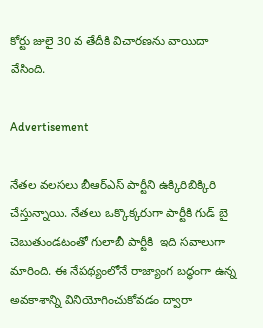కోర్టు జులై 30 వ తేదీకి విచారణను వాయిదా వేసింది.

Advertisement

నేతల వలసలు బీఆర్ఎస్ పార్టీని ఉక్కిరిబిక్కిరి చేస్తున్నాయి. నేతలు ఒక్కొక్కరుగా పార్టీకి గుడ్ బై చెబుతుండటంతో గులాబీ పార్టీకి  ఇది సవాలుగా మారింది. ఈ నేపథ్యంలోనే రాజ్యాంగ బద్ధంగా ఉన్న అవకాశాన్ని వినియోగించుకోవడం ద్వారా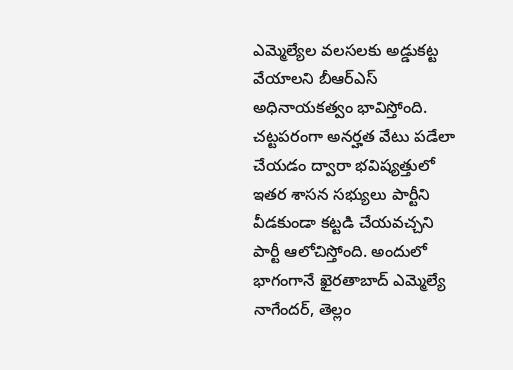ఎమ్మెల్యేల వలసలకు అడ్డుకట్ట వేయాలని బీఆర్ఎస్ అధినాయకత్వం భావిస్తోంది. చట్టపరంగా అనర్హత వేటు పడేలా చేయడం ద్వారా భవిష్యత్తులో ఇతర శాసన సభ్యులు పార్టీని వీడకుండా కట్టడి చేయవచ్చని పార్టీ ఆలోచిస్తోంది. అందులో భాగంగానే ఖైరతాబాద్ ఎమ్మెల్యే నాగేందర్, తెల్లం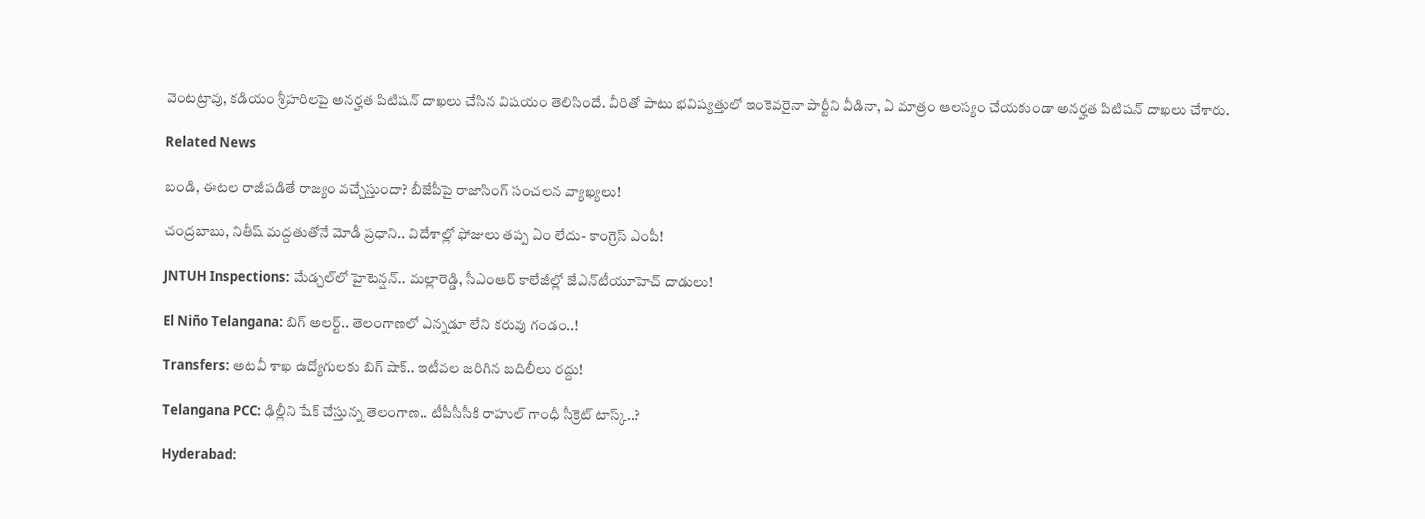వెంటట్రావు, కడియం శ్రీహరిలపై అనర్హత పిటిషన్ దాఖలు చేసిన విషయం తెలిసిందే. వీరితో పాటు భవిష్యత్తులో ఇంకెవరైనా పార్టీని వీడినా, ఏ మాత్రం ఆలస్యం చేయకుండా అనర్హత పిటిషన్ దాఖలు చేశారు.

Related News

బండి, ఈటల రాజీపడితే రాజ్యం వచ్చేస్తుందా? బీజేపీపై రాజాసింగ్ సంచలన వ్యాఖ్యలు!

చంద్రబాబు, నితీష్ మద్దతుతోనే మోడీ ప్రధాని.. విదేశాల్లో ఫోజులు తప్ప ఏం లేదు- కాంగ్రెస్ ఎంపీ!

JNTUH Inspections: మేడ్చల్‌లో హైటెన్షన్.. మల్లారెడ్డి, సీఎంఆర్ కాలేజీల్లో జేఎన్‌టీయూహెచ్ దాడులు!

El Niño Telangana: బిగ్ అలర్ట్.. తెలంగాణలో ఎన్నడూ లేని కరువు గండం..!

Transfers: అటవీ శాఖ ఉద్యోగులకు బిగ్ షాక్.. ఇటీవల జరిగిన బదిలీలు రద్దు!

Telangana PCC: ఢిల్లీని షేక్ చేస్తున్న తెలంగాణ.. టీపీసీసీకి రాహుల్ గాంధీ సీక్రెట్ టాస్క్..?

Hyderabad: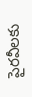పైరవీలకు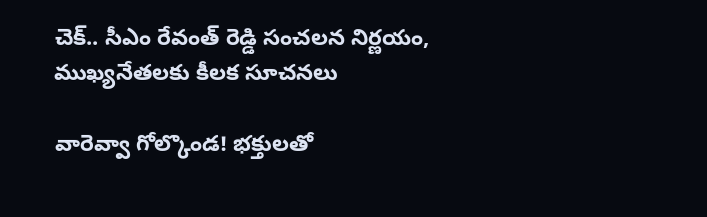చెక్.. సీఎం రేవంత్ రెడ్డి సంచలన నిర్ణయం, ముఖ్యనేతలకు కీలక సూచనలు

వారెవ్వా గోల్కొండ! భక్తులతో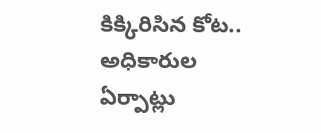కిక్కిరిసిన కోట.. అధికారుల ఏర్పాట్లు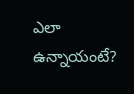ఎలా ఉన్నాయంటే?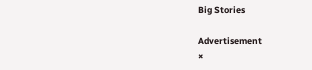Big Stories

Advertisement
×